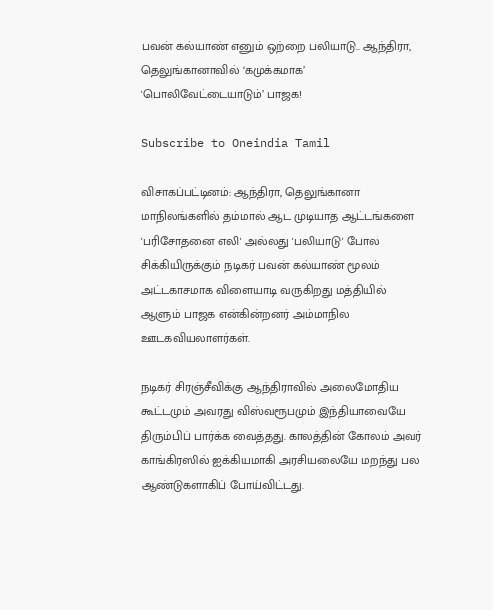பவன் கல்யாண் எனும் ஒற்றை பலியாடு.. ஆந்திரா, தெலுங்கானாவில் ‘கமுக்கமாக’ 'பொலிவேட்டையாடும்’ பாஜக!

Subscribe to Oneindia Tamil

விசாகப்பட்டினம்: ஆந்திரா, தெலுங்கானா மாநிலங்களில் தம்மால் ஆட முடியாத ஆட்டங்களை 'பரிசோதனை எலி' அல்லது 'பலியாடு' போல சிக்கியிருக்கும் நடிகர் பவன் கல்யாண் மூலம் அட்டகாசமாக விளையாடி வருகிறது மத்தியில் ஆளும் பாஜக என்கின்றனர் அம்மாநில ஊடகவியலாளர்கள்.

நடிகர் சிரஞ்சீவிக்கு ஆந்திராவில் அலைமோதிய கூட்டமும் அவரது விஸ்வரூபமும் இந்தியாவையே திரும்பிப் பார்க்க வைத்தது. காலத்தின் கோலம் அவர் காங்கிரஸில் ஐக்கியமாகி அரசியலையே மறந்து பல ஆண்டுகளாகிப் போய்விட்டது.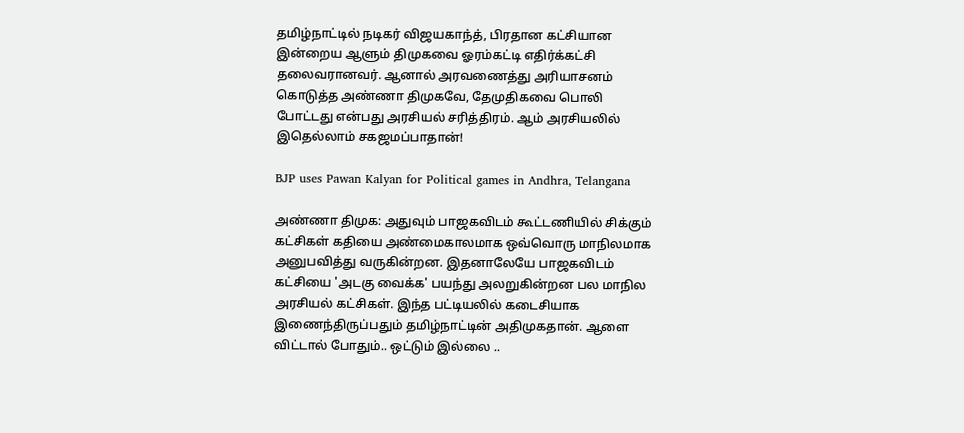தமிழ்நாட்டில் நடிகர் விஜயகாந்த், பிரதான கட்சியான இன்றைய ஆளும் திமுகவை ஓரம்கட்டி எதிர்க்கட்சி தலைவரானவர். ஆனால் அரவணைத்து அரியாசனம் கொடுத்த அண்ணா திமுகவே, தேமுதிகவை பொலி போட்டது என்பது அரசியல் சரித்திரம். ஆம் அரசியலில் இதெல்லாம் சகஜமப்பாதான்!

BJP uses Pawan Kalyan for Political games in Andhra, Telangana

அண்ணா திமுக: அதுவும் பாஜகவிடம் கூட்டணியில் சிக்கும் கட்சிகள் கதியை அண்மைகாலமாக ஒவ்வொரு மாநிலமாக அனுபவித்து வருகின்றன. இதனாலேயே பாஜகவிடம் கட்சியை 'அடகு வைக்க' பயந்து அலறுகின்றன பல மாநில அரசியல் கட்சிகள். இந்த பட்டியலில் கடைசியாக இணைந்திருப்பதும் தமிழ்நாட்டின் அதிமுகதான். ஆளை விட்டால் போதும்.. ஒட்டும் இல்லை ..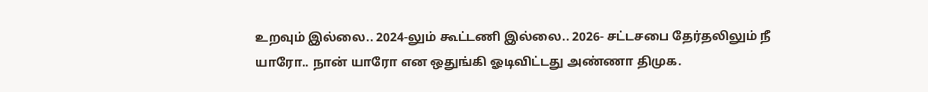உறவும் இல்லை.. 2024-லும் கூட்டணி இல்லை.. 2026- சட்டசபை தேர்தலிலும் நீ யாரோ.. நான் யாரோ என ஒதுங்கி ஓடிவிட்டது அண்ணா திமுக.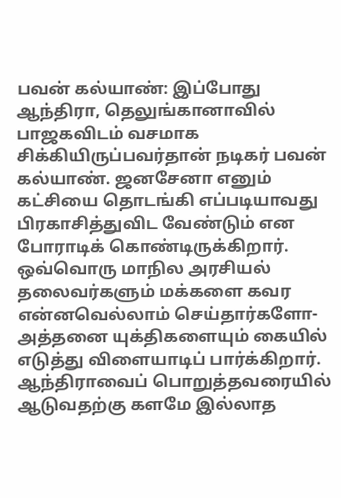பவன் கல்யாண்: இப்போது ஆந்திரா, தெலுங்கானாவில் பாஜகவிடம் வசமாக சிக்கியிருப்பவர்தான் நடிகர் பவன் கல்யாண். ஜனசேனா எனும் கட்சியை தொடங்கி எப்படியாவது பிரகாசித்துவிட வேண்டும் என போராடிக் கொண்டிருக்கிறார். ஒவ்வொரு மாநில அரசியல் தலைவர்களும் மக்களை கவர என்னவெல்லாம் செய்தார்களோ- அத்தனை யுக்திகளையும் கையில் எடுத்து விளையாடிப் பார்க்கிறார். ஆந்திராவைப் பொறுத்தவரையில் ஆடுவதற்கு களமே இல்லாத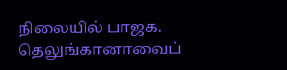நிலையில் பாஜக. தெலுங்கானாவைப்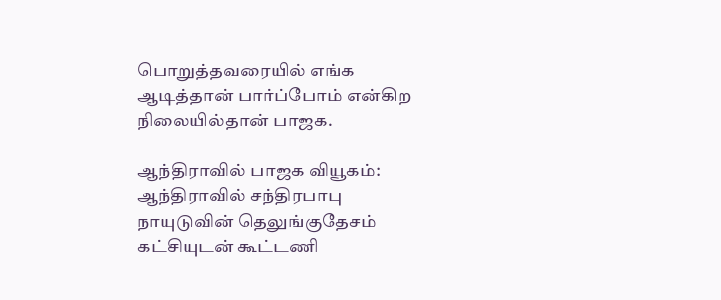பொறுத்தவரையில் எங்க ஆடித்தான் பார்ப்போம் என்கிற நிலையில்தான் பாஜக.

ஆந்திராவில் பாஜக வியூகம்: ஆந்திராவில் சந்திரபாபு நாயுடுவின் தெலுங்குதேசம் கட்சியுடன் கூட்டணி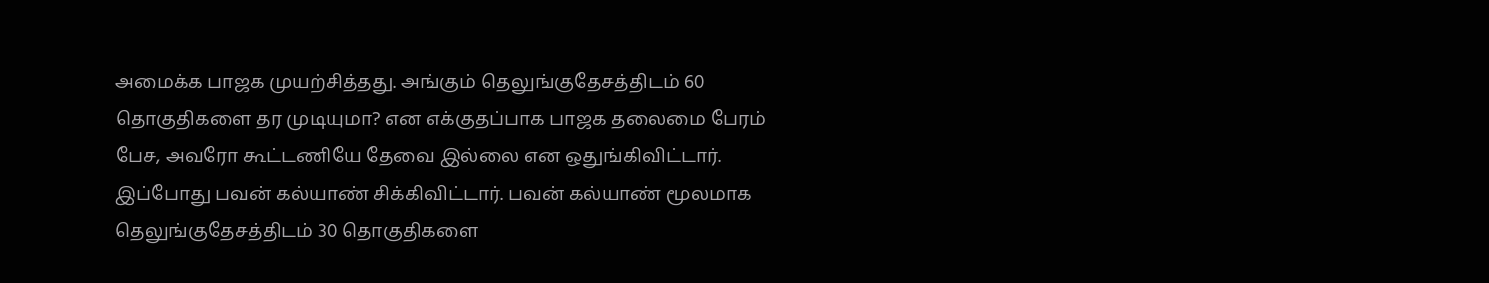அமைக்க பாஜக முயற்சித்தது. அங்கும் தெலுங்குதேசத்திடம் 60 தொகுதிகளை தர முடியுமா? என எக்குதப்பாக பாஜக தலைமை பேரம் பேச, அவரோ கூட்டணியே தேவை இல்லை என ஒதுங்கிவிட்டார். இப்போது பவன் கல்யாண் சிக்கிவிட்டார். பவன் கல்யாண் மூலமாக தெலுங்குதேசத்திடம் 30 தொகுதிகளை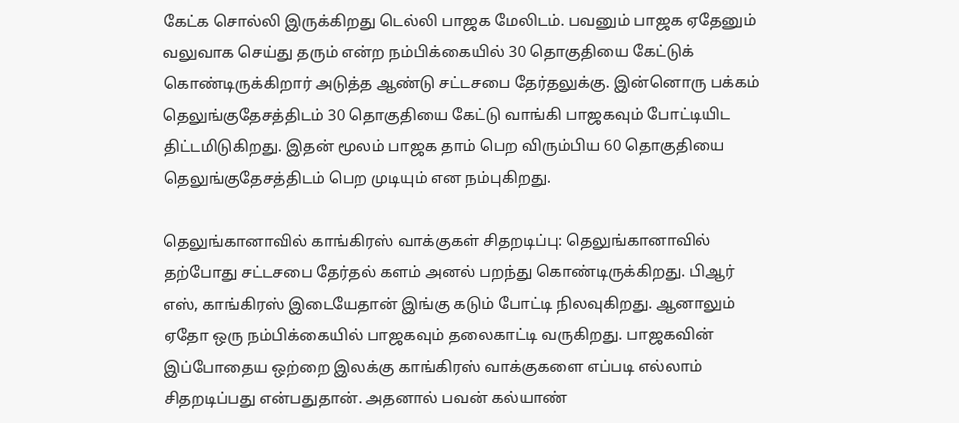கேட்க சொல்லி இருக்கிறது டெல்லி பாஜக மேலிடம். பவனும் பாஜக ஏதேனும் வலுவாக செய்து தரும் என்ற நம்பிக்கையில் 30 தொகுதியை கேட்டுக் கொண்டிருக்கிறார் அடுத்த ஆண்டு சட்டசபை தேர்தலுக்கு. இன்னொரு பக்கம் தெலுங்குதேசத்திடம் 30 தொகுதியை கேட்டு வாங்கி பாஜகவும் போட்டியிட திட்டமிடுகிறது. இதன் மூலம் பாஜக தாம் பெற விரும்பிய 60 தொகுதியை தெலுங்குதேசத்திடம் பெற முடியும் என நம்புகிறது.

தெலுங்கானாவில் காங்கிரஸ் வாக்குகள் சிதறடிப்பு: தெலுங்கானாவில் தற்போது சட்டசபை தேர்தல் களம் அனல் பறந்து கொண்டிருக்கிறது. பிஆர் எஸ், காங்கிரஸ் இடையேதான் இங்கு கடும் போட்டி நிலவுகிறது. ஆனாலும் ஏதோ ஒரு நம்பிக்கையில் பாஜகவும் தலைகாட்டி வருகிறது. பாஜகவின் இப்போதைய ஒற்றை இலக்கு காங்கிரஸ் வாக்குகளை எப்படி எல்லாம் சிதறடிப்பது என்பதுதான். அதனால் பவன் கல்யாண்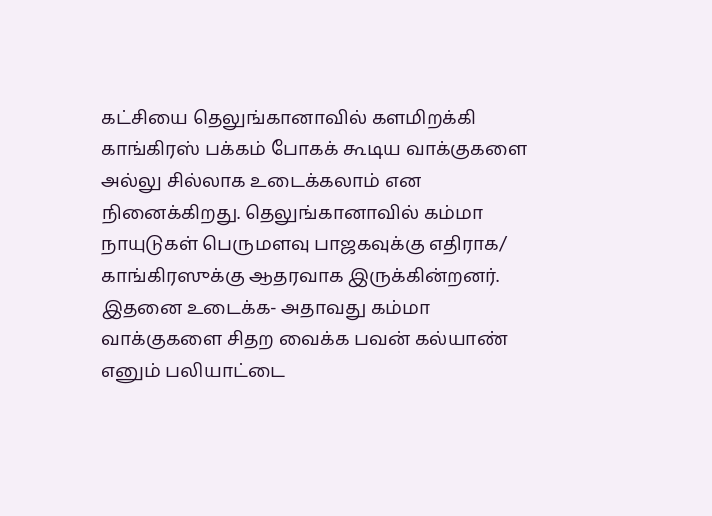கட்சியை தெலுங்கானாவில் களமிறக்கி காங்கிரஸ் பக்கம் போகக் கூடிய வாக்குகளை அல்லு சில்லாக உடைக்கலாம் என நினைக்கிறது. தெலுங்கானாவில் கம்மா நாயுடுகள் பெருமளவு பாஜகவுக்கு எதிராக/ காங்கிரஸுக்கு ஆதரவாக இருக்கின்றனர். இதனை உடைக்க- அதாவது கம்மா வாக்குகளை சிதற வைக்க பவன் கல்யாண் எனும் பலியாட்டை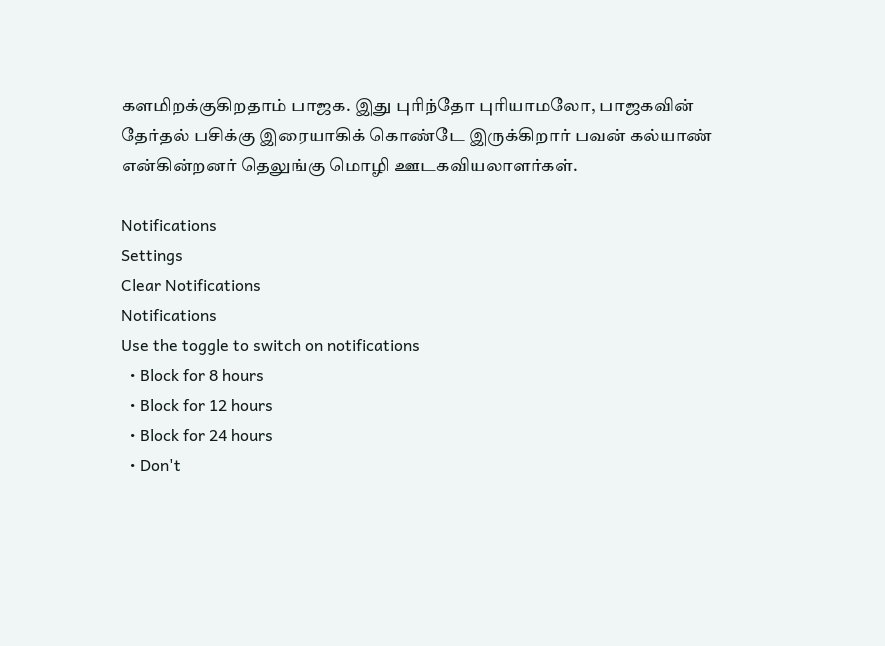களமிறக்குகிறதாம் பாஜக. இது புரிந்தோ புரியாமலோ, பாஜகவின் தேர்தல் பசிக்கு இரையாகிக் கொண்டே இருக்கிறார் பவன் கல்யாண் என்கின்றனர் தெலுங்கு மொழி ஊடகவியலாளர்கள்.

Notifications
Settings
Clear Notifications
Notifications
Use the toggle to switch on notifications
  • Block for 8 hours
  • Block for 12 hours
  • Block for 24 hours
  • Don't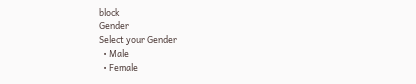block
Gender
Select your Gender
  • Male
  • Female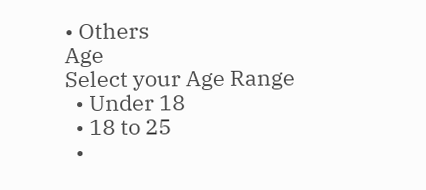• Others
Age
Select your Age Range
  • Under 18
  • 18 to 25
  •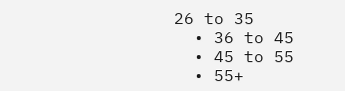26 to 35
  • 36 to 45
  • 45 to 55
  • 55+